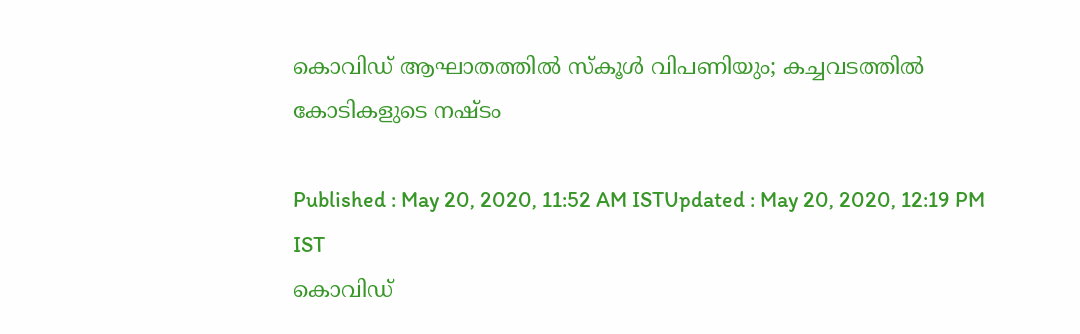കൊവിഡ് ആഘാതത്തിൽ സ്കൂൾ വിപണിയും; കച്ചവടത്തിൽ കോടികളുടെ നഷ്ടം

Published : May 20, 2020, 11:52 AM ISTUpdated : May 20, 2020, 12:19 PM IST
കൊവിഡ്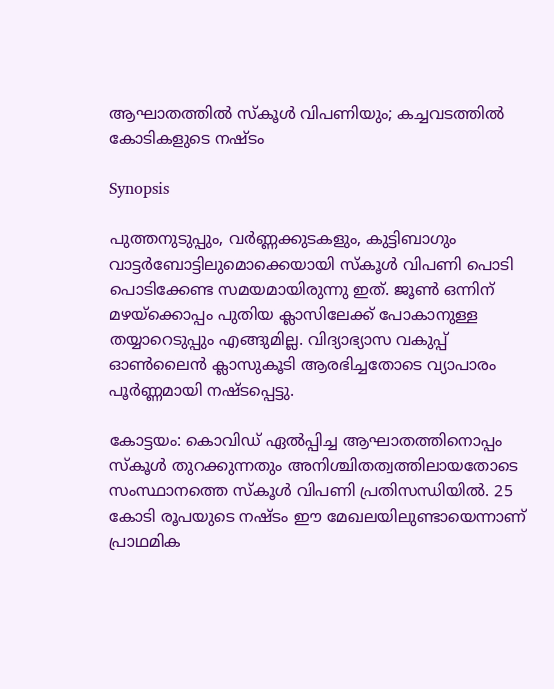ആഘാതത്തിൽ സ്കൂൾ വിപണിയും; കച്ചവടത്തിൽ കോടികളുടെ നഷ്ടം

Synopsis

പുത്തനുടുപ്പും, വര്‍ണ്ണക്കുടകളും, കുട്ടിബാഗും വാട്ടര്‍ബോട്ടിലുമൊക്കെയായി സ്കൂൾ വിപണി പൊടി പൊടിക്കേണ്ട സമയമായിരുന്നു ഇത്. ജൂണ്‍ ഒന്നിന് മഴയ്ക്കൊപ്പം പുതിയ ക്ലാസിലേക്ക് പോകാനുള്ള തയ്യാറെടുപ്പും എങ്ങുമില്ല. വിദ്യാഭ്യാസ വകുപ്പ് ഓണ്‍ലൈൻ ക്ലാസുകൂടി ആരഭിച്ചതോടെ വ്യാപാരം പൂര്‍ണ്ണമായി നഷ്ടപ്പെട്ടു.

കോട്ടയം: കൊവിഡ് ഏല്‍പ്പിച്ച ആഘാതത്തിനൊപ്പം സ്കൂള്‍ തുറക്കുന്നതും അനിശ്ചിതത്വത്തിലായതോടെ സംസ്ഥാനത്തെ സ്കൂള്‍ വിപണി പ്രതിസന്ധിയില്‍. 25 കോടി രൂപയുടെ നഷ്ടം ഈ മേഖലയിലുണ്ടായെന്നാണ് പ്രാഥമിക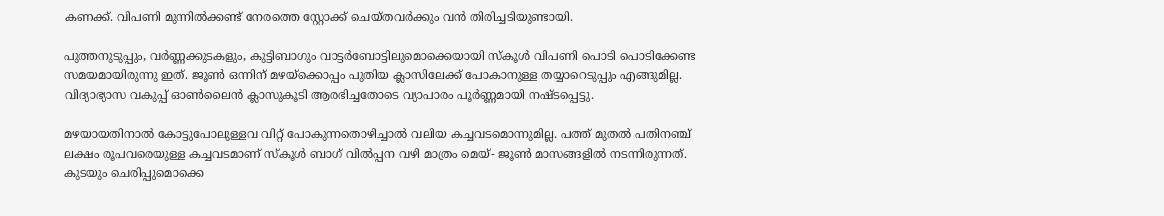കണക്ക്. വിപണി മുന്നില്‍ക്കണ്ട് നേരത്തെ സ്റ്റോക്ക് ചെയ്തവര്‍ക്കും വൻ തിരിച്ചടിയുണ്ടായി.

പുത്തനുടുപ്പും, വര്‍ണ്ണക്കുടകളും, കുട്ടിബാഗും വാട്ടര്‍ബോട്ടിലുമൊക്കെയായി സ്കൂൾ വിപണി പൊടി പൊടിക്കേണ്ട സമയമായിരുന്നു ഇത്. ജൂണ്‍ ഒന്നിന് മഴയ്ക്കൊപ്പം പുതിയ ക്ലാസിലേക്ക് പോകാനുള്ള തയ്യാറെടുപ്പും എങ്ങുമില്ല. വിദ്യാഭ്യാസ വകുപ്പ് ഓണ്‍ലൈൻ ക്ലാസുകൂടി ആരഭിച്ചതോടെ വ്യാപാരം പൂര്‍ണ്ണമായി നഷ്ടപ്പെട്ടു.

മഴയായതിനാല്‍ കോട്ടുപോലുള്ളവ വിറ്റ് പോകുന്നതൊഴിച്ചാല്‍ വലിയ കച്ചവടമൊന്നുമില്ല. പത്ത് മുതല്‍ പതിനഞ്ച് ലക്ഷം രൂപവരെയുള്ള കച്ചവടമാണ് സ്കൂൾ ബാഗ് വിൽപ്പന വഴി മാത്രം മെയ്- ജൂണ്‍ മാസങ്ങളിൽ നടന്നിരുന്നത്. കുടയും ചെരിപ്പുമൊക്കെ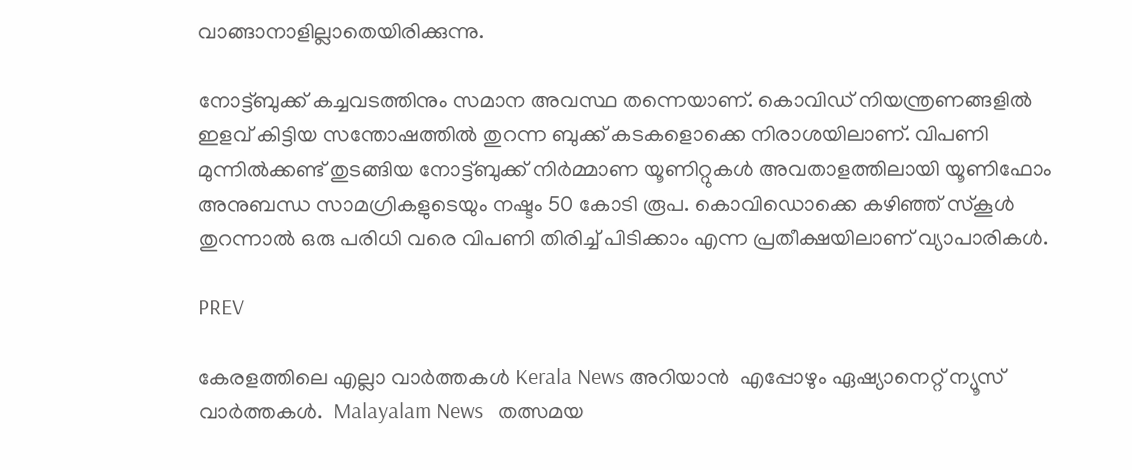വാങ്ങാനാളില്ലാതെയിരിക്കുന്നു.

നോട്ട്ബുക്ക് കച്ചവടത്തിനും സമാന അവസ്ഥ തന്നെയാണ്. കൊവിഡ് നിയന്ത്രണങ്ങളില്‍ ഇളവ് കിട്ടിയ സന്തോഷത്തില്‍ തുറന്ന ബുക്ക് കടകളൊക്കെ നിരാശയിലാണ്. വിപണി മുന്നില്‍ക്കണ്ട് തുടങ്ങിയ നോട്ട്ബുക്ക് നിര്‍മ്മാണ യൂണിറ്റുകള്‍ അവതാളത്തിലായി യൂണിഫോം അനുബന്ധ സാമഗ്രികളുടെയും നഷ്ടം 50 കോടി രൂപ. കൊവിഡൊക്കെ കഴിഞ്ഞ് സ്കൂള്‍ തുറന്നാല്‍ ഒരു പരിധി വരെ വിപണി തിരിച്ച് പിടിക്കാം എന്ന പ്രതീക്ഷയിലാണ് വ്യാപാരികള്‍.

PREV

കേരളത്തിലെ എല്ലാ വാർത്തകൾ Kerala News അറിയാൻ  എപ്പോഴും ഏഷ്യാനെറ്റ് ന്യൂസ് വാർത്തകൾ.  Malayalam News   തത്സമയ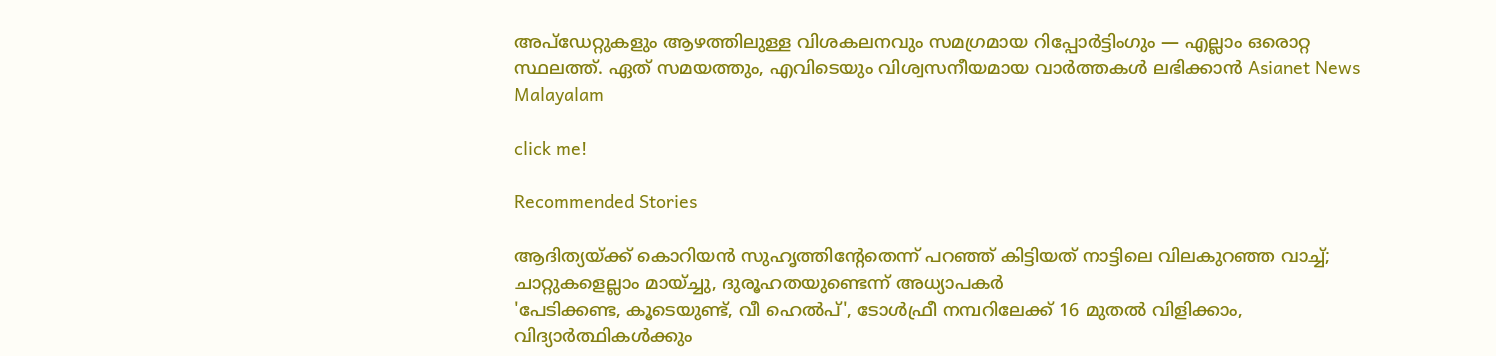അപ്‌ഡേറ്റുകളും ആഴത്തിലുള്ള വിശകലനവും സമഗ്രമായ റിപ്പോർട്ടിംഗും — എല്ലാം ഒരൊറ്റ സ്ഥലത്ത്. ഏത് സമയത്തും, എവിടെയും വിശ്വസനീയമായ വാർത്തകൾ ലഭിക്കാൻ Asianet News Malayalam

click me!

Recommended Stories

ആദിത്യയ്ക്ക് കൊറിയൻ സുഹൃത്തിന്റേതെന്ന് പറഞ്ഞ് കിട്ടിയത് നാട്ടിലെ വിലകുറഞ്ഞ വാച്ച്; ചാറ്റുകളെല്ലാം മായ്ച്ചു, ദുരൂഹതയുണ്ടെന്ന് അധ്യാപകർ
'പേടിക്കണ്ട, കൂടെയുണ്ട്, വീ ഹെൽപ്', ടോൾഫ്രീ നമ്പറിലേക്ക് 16 മുതൽ വിളിക്കാം, വിദ്യാര്‍ത്ഥികള്‍ക്കും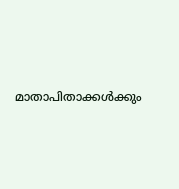മാതാപിതാക്കള്‍ക്കും